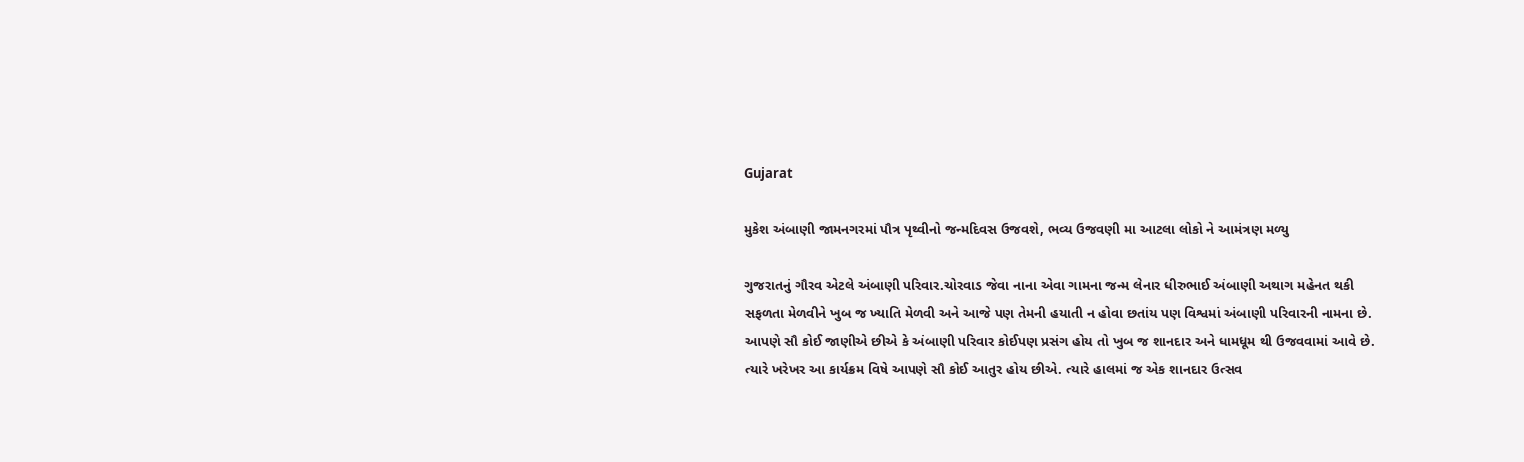Gujarat

મુકેશ અંબાણી જામનગરમાં પૌત્ર પૃથ્વીનો જન્મદિવસ ઉજવશે, ભવ્ય ઉજવણી મા આટલા લોકો ને આમંત્રણ મળ્યુ

ગુજરાતનું ગૌરવ એટલે અંબાણી પરિવાર.ચોરવાડ જેવા નાના એવા ગામના જન્મ લેનાર ધીરુભાઈ અંબાણી અથાગ મહેનત થકી સફળતા મેળવીને ખુબ જ ખ્યાતિ મેળવી અને આજે પણ તેમની હયાતી ન હોવા છતાંય પણ વિશ્વમાં અંબાણી પરિવારની નામના છે. આપણે સૌ કોઈ જાણીએ છીએ કે અંબાણી પરિવાર કોઈપણ પ્રસંગ હોય તો ખુબ જ શાનદાર અને ધામધૂમ થી ઉજવવામાં આવે છે. ત્યારે ખરેખર આ કાર્યક્રમ વિષે આપણે સૌ કોઈ આતુર હોય છીએ. ત્યારે હાલમાં જ એક શાનદાર ઉત્સવ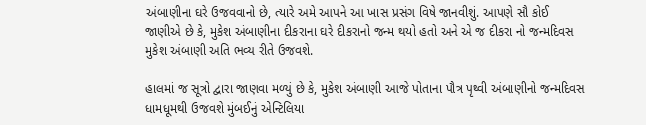અંબાણીના ઘરે ઉજવવાનો છે, ત્યારે અમે આપને આ ખાસ પ્રસંગ વિષે જાનવીશું. આપણે સૌ કોઈ જાણીએ છે કે, મુકેશ અંબાણીના દીકરાના ઘરે દીકરાનો જન્મ થયો હતો અને એ જ દીકરા નો જન્મદિવસ મુકેશ અંબાણી અતિ ભવ્ય રીતે ઉજવશે.

હાલમાં જ સૂત્રો દ્વારા જાણવા મળ્યું છે કે, મુકેશ અંબાણી આજે પોતાના પૌત્ર પૃથ્વી અંબાણીનો જન્મદિવસ ધામધૂમથી ઉજવશે મુંબઈનું એન્ટિલિયા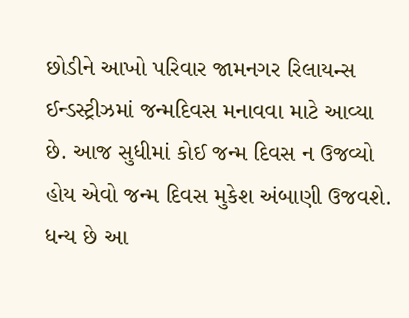છોડીને આખો પરિવાર જામનગર રિલાયન્સ ઈન્ડસ્ટ્રીઝમાં જન્મદિવસ મનાવવા માટે આવ્યા છે. આજ સુધીમાં કોઈ જન્મ દિવસ ન ઉજવ્યો હોય એવો જન્મ દિવસ મુકેશ અંબાણી ઉજવશે. ધન્ય છે આ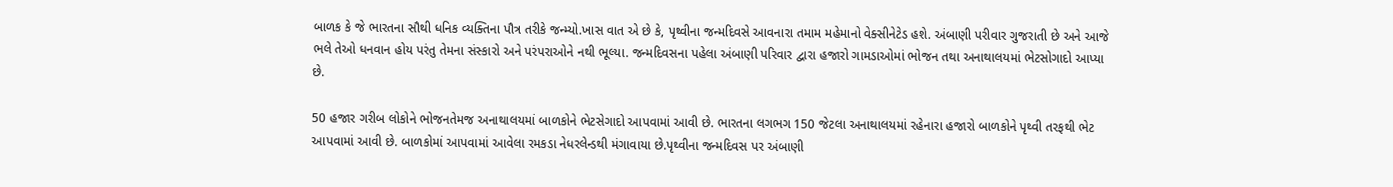બાળક કે જે ભારતના સૌથી ધનિક વ્યક્તિના પૌત્ર તરીકે જન્મ્યો.ખાસ વાત એ છે કે, પૃથ્વીના જન્મદિવસે આવનારા તમામ મહેમાનો વેક્સીનેટેડ હશે. અંબાણી પરીવાર ગુજરાતી છે અને આજે ભલે તેઓ ધનવાન હોય પરંતુ તેમના સંસ્કારો અને પરંપરાઓને નથી ભૂલ્યા. જન્મદિવસના પહેલા અંબાણી પરિવાર દ્વારા હજારો ગામડાઓમાં ભોજન તથા અનાથાલયમાં ભેટસોગાદો આપ્યા છે.

50 હજાર ગરીબ લોકોને ભોજનતેમજ અનાથાલયમાં બાળકોને ભેટસેગાદો આપવામાં આવી છે. ભારતના લગભગ 150 જેટલા અનાથાલયમાં રહેનારા હજારો બાળકોને પૃથ્વી તરફથી ભેટ આપવામાં આવી છે. બાળકોમાં આપવામાં આવેલા રમકડા નેધરલેન્ડથી મંગાવાયા છે.પૃથ્વીના જન્મદિવસ પર અંબાણી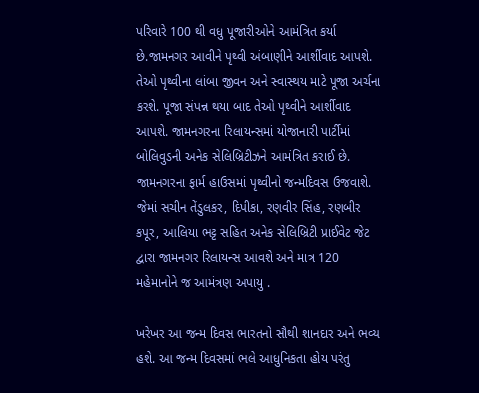પરિવારે 100 થી વધુ પૂજારીઓને આમંત્રિત કર્યા છે.જામનગર આવીને પૃથ્વી અંબાણીને આર્શીવાદ આપશે. તેઓ પૃથ્વીના લાંબા જીવન અને સ્વાસ્થય માટે પૂજા અર્ચના કરશે. પૂજા સંપન્ન થયા બાદ તેઓ પૃથ્વીને આર્શીવાદ આપશે. જામનગરના રિલાયન્સમાં યોજાનારી પાર્ટીમાં બોલિવુડની અનેક સેલિબ્રિટીઝને આમંત્રિત કરાઈ છે. જામનગરના ફાર્મ હાઉસમાં પૃથ્વીનો જન્મદિવસ ઉજવાશે. જેમાં સચીન તેંડુલકર, દિપીકા, રણવીર સિંહ, રણબીર કપૂર, આલિયા ભટ્ટ સહિત અનેક સેલિબ્રિટી પ્રાઈવેટ જેટ દ્વારા જામનગર રિલાયન્સ આવશે અને માત્ર 120 મહેમાનોને જ આમંત્રણ અપાયુ .

ખરેખર આ જન્મ દિવસ ભારતનો સૌથી શાનદાર અને ભવ્ય હશે. આ જન્મ દિવસમાં ભલે આધુનિકતા હોય પરંતુ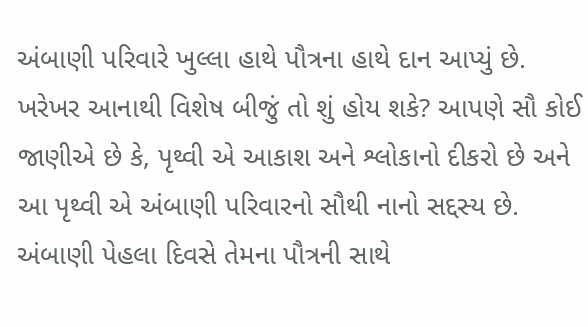અંબાણી પરિવારે ખુલ્લા હાથે પૌત્રના હાથે દાન આપ્યું છે. ખરેખર આનાથી વિશેષ બીજું તો શું હોય શકે? આપણે સૌ કોઈ જાણીએ છે કે, પૃથ્વી એ આકાશ અને શ્લોકાનો દીકરો છે અને આ પૃથ્વી એ અંબાણી પરિવારનો સૌથી નાનો સદ્દસ્ય છે. અંબાણી પેહલા દિવસે તેમના પૌત્રની સાથે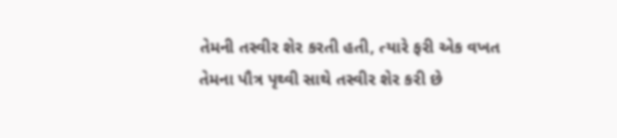તેમની તસ્વીર શેર કરતી હતી, ત્યારે ફરી એક વખત તેમના પૌત્ર પૃથ્વી સાથે તસ્વીર શેર કરી છે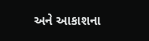અને આકાશના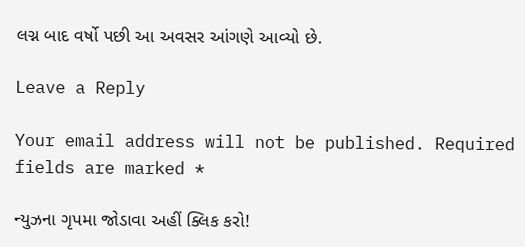લગ્ન બાદ વર્ષો પછી આ અવસર આંગણે આવ્યો છે.

Leave a Reply

Your email address will not be published. Required fields are marked *

ન્યુઝના ગૃપમા જોડાવા અહીં ક્લિક કરો!